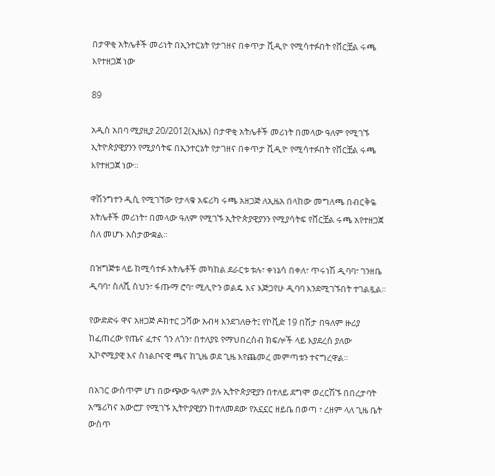በታዋቂ አትሌቶች መሪነት በኢንተርኔት የታገዘና በቀጥታ ቪዲዮ የሚሳተፉበት የቨርቿል ሩጫ እየተዘጋጀ ነው

89

አዲስ አበባ ሚያዚያ 20/2012(ኢዜአ) በታዋቂ አትሌቶች መሪነት በመላው ዓለም የሚገኙ ኢትዮጵያዊያንን የሚያሳትፍ በኢንተርኔት የታገዘና በቀጥታ ቪዲዮ የሚሳተፉበት የቨርቿል ሩጫ እየተዘጋጀ ነው።

ዋሽንግተን ዲሲ የሚገኘው የታላቁ አፍሪካ ሩጫ አዘጋጅ ለኢዜአ በላከው መግለጫ በብርቅዬ አትሌቶች መሪነት፣ በመላው ዓለም የሚገኙ ኢትዮጵያዊያንን የሚያሳትፍ የቨርቿል ሩጫ አየተዘጋጀ ስለ መሆኑ አስታውቋል።

በዝግጅቱ ላይ ከሚሳተፉ አትሌቶች መካከል ደራርቱ ቱሉ፣ ቀነኔሳ በቀለ፣ ጥሩነሽ ዲባባ፣ ገንዘቤ ዲባባ፣ ስለሺ ስህን፣ ፋጡማ ሮባ፣ ሚሊዮን ወልዴ እና እጅጋየሁ ዲባባ እንደሚገኙበት ተገልጿል።

የውድድሩ ዋና አዘጋጅ ዶክተር ጋሻው አብዛ እንደገለፁት፤ የኮቪድ 19 በሽታ በዓለም ዙሪያ ከፈጠረው የጤና ፈተና ጎን ለጎን፣ በተለያዩ የማህበረሰብ ክፍሎች ላይ እያደረሰ ያለው ኢኮኖሚያዊ እና ስነልቦናዊ ጫና ከጊዜ ወደ ጊዜ እየጨመረ መምጣቱን ተናግረዋል።

በአገር ውስጥም ሆነ በውጭው ዓለም ያሉ ኢትዮጵያዊያን በተለይ ደግሞ ወረርሽኙ በበረታባት አሜሪካና አውሮፓ የሚገኙ ኢትዮያዊያን ከተለመደው የአኗኗር ዘይቤ በወጣ ፣ ረዘም ላለ ጊዜ ቤት ውስጥ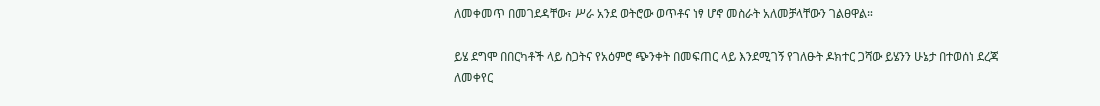ለመቀመጥ በመገደዳቸው፣ ሥራ አንደ ወትሮው ወጥቶና ነፃ ሆኖ መስራት አለመቻላቸውን ገልፀዋል።

ይሄ ደግሞ በበርካቶች ላይ ስጋትና የአዕምሮ ጭንቀት በመፍጠር ላይ እንደሚገኝ የገለፁት ዶክተር ጋሻው ይሄንን ሁኔታ በተወሰነ ደረጃ ለመቀየር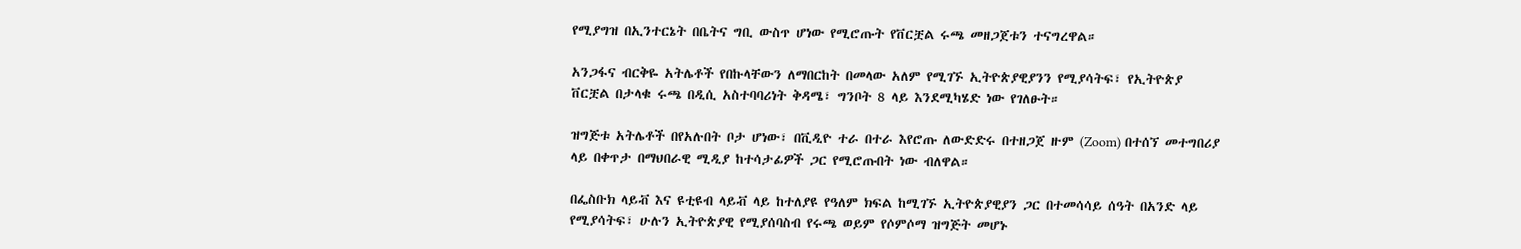የሚያግዝ በኢንተርኔት በቤትና ግቢ ውስጥ ሆነው የሚሮጡት የቨርቿል ሩጫ መዘጋጀቱን ተናግረዋል።

አንጋፋና ብርቅዬ አትሌቶች የበኩላቸውን ለማበርከት በመላው አለም የሚገኙ ኢትዮጵያዊያንን የሚያሳትፍ፣ የኢትዮጵያ ቨርቿል በታላቁ ሩጫ በዲሲ አስተባባሪነት ቅዳሜ፣ ግንቦት 8 ላይ እንደሚካሄድ ነው የገለፁት።

ዝግጅቱ አትሌቶች በየአሉበት ቦታ ሆነው፣ በቪዲዮ ተራ በተራ እየሮጡ ለውድድሩ በተዘጋጀ ዙም (Zoom) በተሰኘ መተግበሪያ ላይ በቀጥታ በማህበራዊ ሚዲያ ከተሳታፊዎች ጋር የሚሮጡበት ነው ብለዋል።

በፌስቡክ ላይቭ እና ዩቲዩብ ላይቭ ላይ ከተለያዩ የዓለም ክፍል ከሚገኙ ኢትዮጵያዊያን ጋር በተመሳሳይ ሰዓት በአንድ ላይ የሚያሳትፍ፣ ሁሉን ኢትዮጵያዊ የሚያሰባስብ የሩጫ ወይም የሶምሶማ ዝግጅት መሆኑ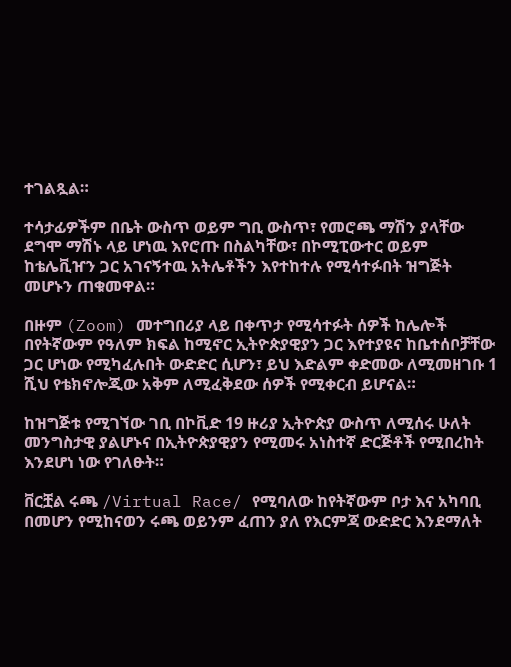ተገልጿል።

ተሳታፊዎችም በቤት ውስጥ ወይም ግቢ ውስጥ፣ የመሮጫ ማሽን ያላቸው ደግሞ ማሽኑ ላይ ሆነዉ እየሮጡ በስልካቸው፣ በኮሚፒውተር ወይም ከቴሌቪዠን ጋር አገናኝተዉ አትሌቶችን እየተከተሉ የሚሳተፉበት ዝግጅት መሆኑን ጠቁመዋል።

በዙም (Zoom) መተግበሪያ ላይ በቀጥታ የሚሳተፉት ሰዎች ከሌሎች በየትኛውም የዓለም ክፍል ከሚኖር ኢትዮጵያዊያን ጋር እየተያዩና ከቤተሰቦቻቸው ጋር ሆነው የሚካፈሉበት ውድድር ሲሆን፣ ይህ እድልም ቀድመው ለሚመዘገቡ 1 ሺህ የቴክኖሎጂው አቅም ለሚፈቅደው ሰዎች የሚቀርብ ይሆናል።

ከዝግጅቱ የሚገኘው ገቢ በኮቪድ 19 ዙሪያ ኢትዮጵያ ውስጥ ለሚሰሩ ሁለት መንግስታዊ ያልሆኑና በኢትዮጵያዊያን የሚመሩ አነስተኛ ድርጅቶች የሚበረከት እንደሆነ ነው የገለፁት።

ቨርቿል ሩጫ /Virtual Race/ የሚባለው ከየትኛውም ቦታ እና አካባቢ በመሆን የሚከናወን ሩጫ ወይንም ፈጠን ያለ የእርምጃ ውድድር እንደማለት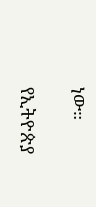ነው።

የኢትዮጵያ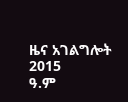ዜና አገልግሎት
2015
ዓ.ም